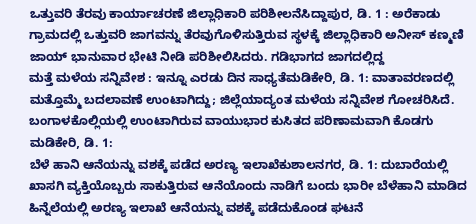ಒತ್ತುವರಿ ತೆರವು ಕಾರ್ಯಾಚರಣೆ ಜಿಲ್ಲಾಧಿಕಾರಿ ಪರಿಶೀಲನೆಸಿದ್ದಾಪುರ, ಡಿ. 1 : ಅರೆಕಾಡು ಗ್ರಾಮದಲ್ಲಿ ಒತ್ತುವರಿ ಜಾಗವನ್ನು ತೆರವುಗೊಳಿಸುತ್ತಿರುವ ಸ್ಥಳಕ್ಕೆ ಜಿಲ್ಲಾಧಿಕಾರಿ ಅನೀಸ್ ಕಣ್ಮಣಿ ಜಾಯ್ ಭಾನುವಾರ ಭೇಟಿ ನೀಡಿ ಪರಿಶೀಲಿಸಿದರು. ಗಡಿಭಾಗದ ಜಾಗದಲ್ಲಿದ್ದ
ಮತ್ತೆ ಮಳೆಯ ಸನ್ನಿವೇಶ : ಇನ್ನೂ ಎರಡು ದಿನ ಸಾಧ್ಯತೆಮಡಿಕೇರಿ, ಡಿ. 1: ವಾತಾವರಣದಲ್ಲಿ ಮತ್ತೊಮ್ಮೆ ಬದಲಾವಣೆ ಉಂಟಾಗಿದ್ದು; ಜಿಲ್ಲೆಯಾದ್ಯಂತ ಮಳೆಯ ಸನ್ನಿವೇಶ ಗೋಚರಿಸಿದೆ. ಬಂಗಾಳಕೊಲ್ಲಿಯಲ್ಲಿ ಉಂಟಾಗಿರುವ ವಾಯುಭಾರ ಕುಸಿತದ ಪರಿಣಾಮವಾಗಿ ಕೊಡಗು ಮಡಿಕೇರಿ, ಡಿ. 1:
ಬೆಳೆ ಹಾನಿ ಆನೆಯನ್ನು ವಶಕ್ಕೆ ಪಡೆದ ಅರಣ್ಯ ಇಲಾಖೆಕುಶಾಲನಗರ, ಡಿ. 1: ದುಬಾರೆಯಲ್ಲಿ ಖಾಸಗಿ ವ್ಯಕ್ತಿಯೊಬ್ಬರು ಸಾಕುತ್ತಿರುವ ಆನೆಯೊಂದು ನಾಡಿಗೆ ಬಂದು ಭಾರೀ ಬೆಳೆಹಾನಿ ಮಾಡಿದ ಹಿನ್ನೆಲೆಯಲ್ಲಿ ಅರಣ್ಯ ಇಲಾಖೆ ಆನೆಯನ್ನು ವಶಕ್ಕೆ ಪಡೆದುಕೊಂಡ ಘಟನೆ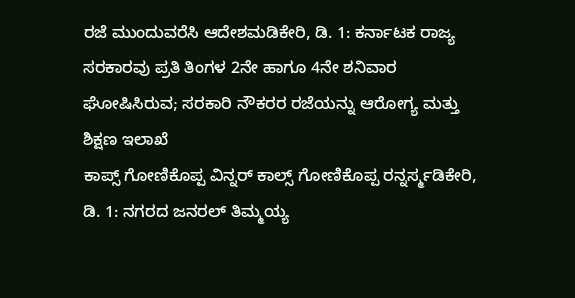ರಜೆ ಮುಂದುವರೆಸಿ ಆದೇಶಮಡಿಕೇರಿ, ಡಿ. 1: ಕರ್ನಾಟಕ ರಾಜ್ಯ ಸರಕಾರವು ಪ್ರತಿ ತಿಂಗಳ 2ನೇ ಹಾಗೂ 4ನೇ ಶನಿವಾರ ಘೋಷಿಸಿರುವ; ಸರಕಾರಿ ನೌಕರರ ರಜೆಯನ್ನು ಆರೋಗ್ಯ ಮತ್ತು ಶಿಕ್ಷಣ ಇಲಾಖೆ
ಕಾಪ್ಸ್ ಗೋಣಿಕೊಪ್ಪ ವಿನ್ನರ್ ಕಾಲ್ಸ್ ಗೋಣಿಕೊಪ್ಪ ರನ್ನರ್ಸ್ಮಡಿಕೇರಿ, ಡಿ. 1: ನಗರದ ಜನರಲ್ ತಿಮ್ಮಯ್ಯ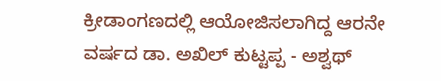ಕ್ರೀಡಾಂಗಣದಲ್ಲಿ ಆಯೋಜಿಸಲಾಗಿದ್ದ ಆರನೇ ವರ್ಷದ ಡಾ. ಅಖಿಲ್ ಕುಟ್ಟಪ್ಪ - ಅಶ್ವಥ್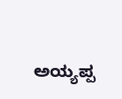ಅಯ್ಯಪ್ಪ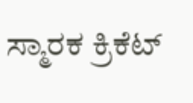ಸ್ಮಾರಕ ಕ್ರಿಕೆಟ್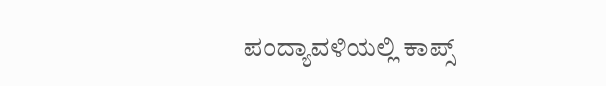ಪಂದ್ಯಾವಳಿಯಲ್ಲಿ ಕಾಪ್ಸ್